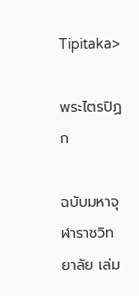Tipitaka>

พระไตรปิฏก

ฉบับมหาจุฬาราชวิทยาลัย เล่ม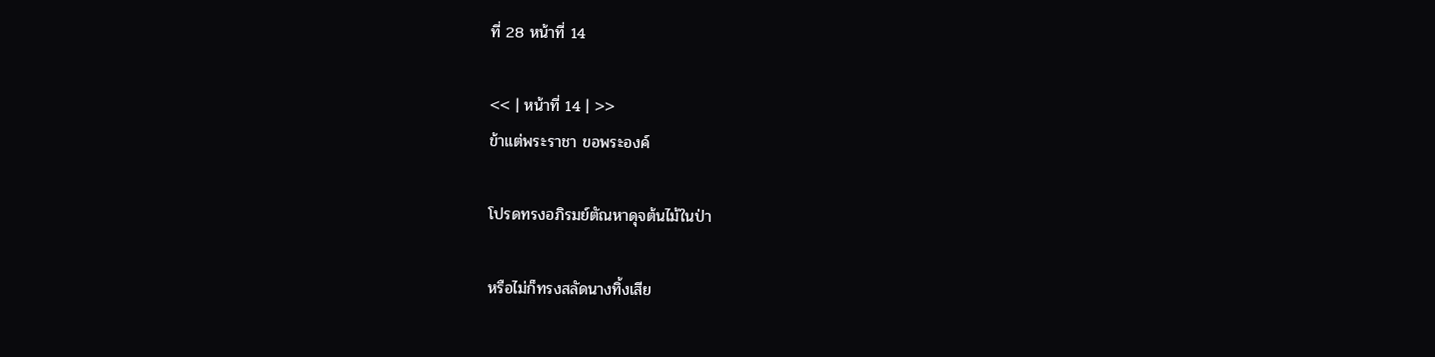ที่ 28 หน้าที่ 14

<< | หน้าที่ 14 | >>
ข้าแต่พระราชา ขอพระองค์

โปรดทรงอภิรมย์ตัณหาดุจต้นไม้ในป่า

หรือไม่ก็ทรงสลัดนางทิ้งเสีย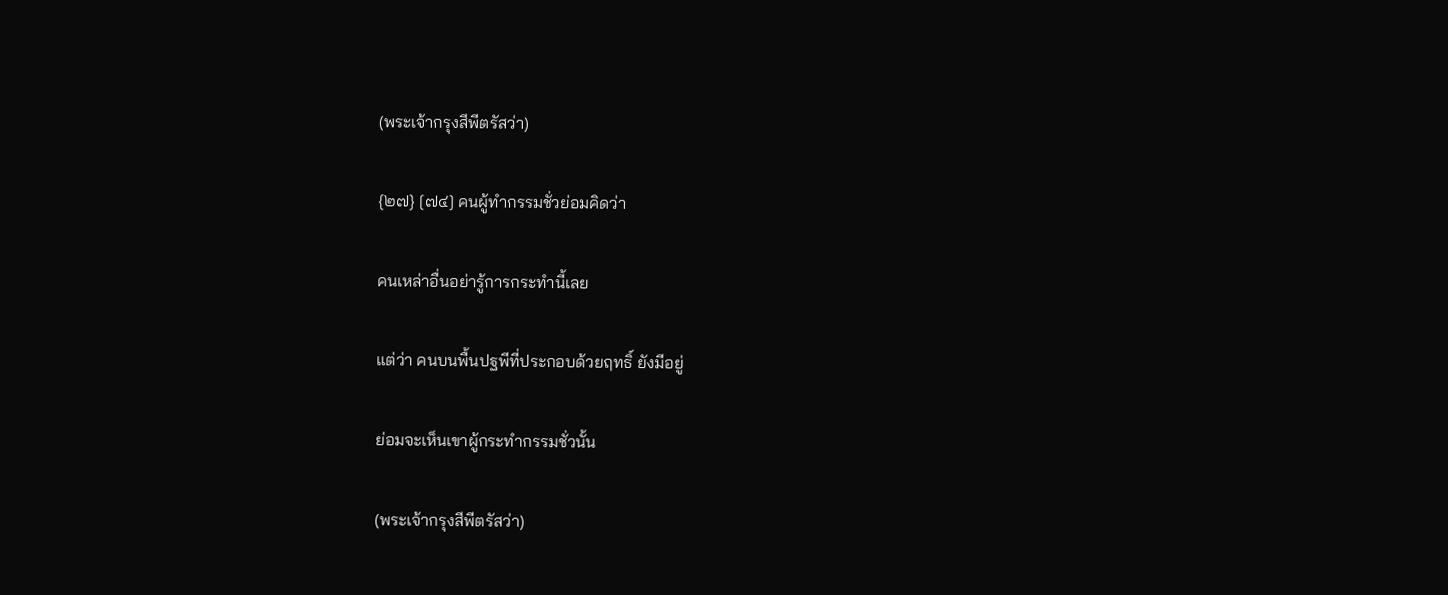(พระเจ้ากรุงสีพีตรัสว่า)

{๒๗} [๗๔] คนผู้ทำกรรมชั่วย่อมคิดว่า

คนเหล่าอื่นอย่ารู้การกระทำนี้เลย

แต่ว่า คนบนพื้นปฐพีที่ประกอบด้วยฤทธิ์ ยังมีอยู่

ย่อมจะเห็นเขาผู้กระทำกรรมชั่วนั้น

(พระเจ้ากรุงสีพีตรัสว่า)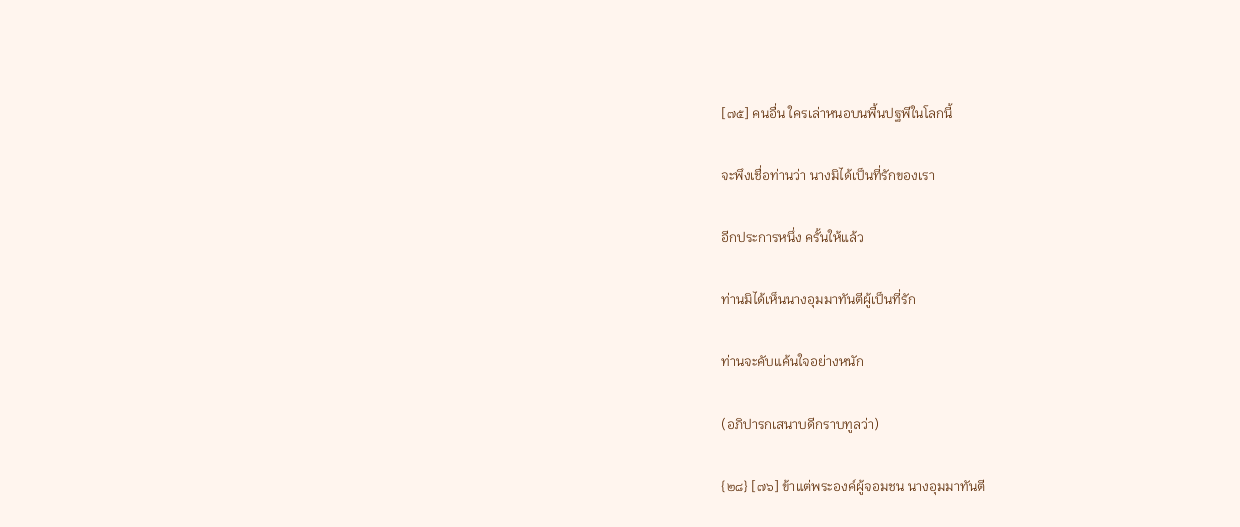[๗๕] คนอื่น ใครเล่าหนอบนพื้นปฐพีในโลกนี้

จะพึงเชื่อท่านว่า นางมิได้เป็นที่รักของเรา

อีกประการหนึ่ง ครั้นให้แล้ว

ท่านมิได้เห็นนางอุมมาทันตีผู้เป็นที่รัก

ท่านจะคับแค้นใจอย่างหนัก

(อภิปารกเสนาบดีกราบทูลว่า)

{๒๘} [๗๖] ข้าแต่พระองค์ผู้จอมชน นางอุมมาทันตี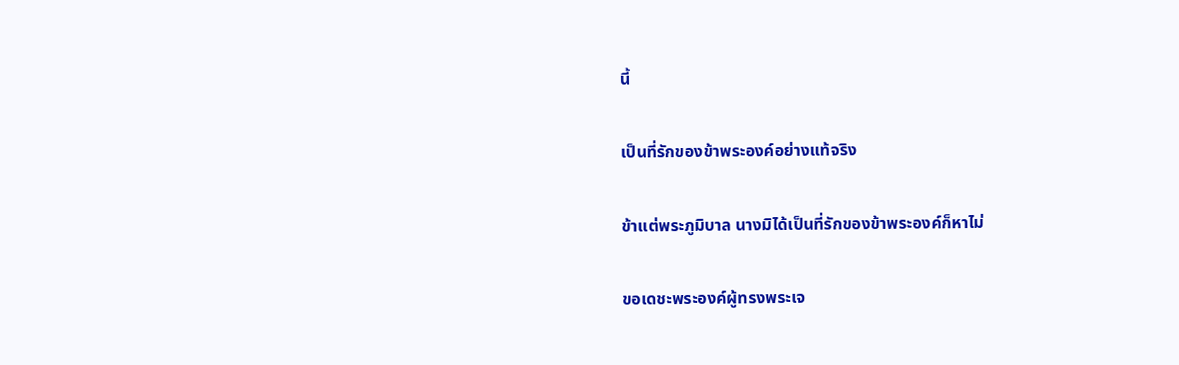นี้

เป็นที่รักของข้าพระองค์อย่างแท้จริง

ข้าแต่พระภูมิบาล นางมิได้เป็นที่รักของข้าพระองค์ก็หาไม่

ขอเดชะพระองค์ผู้ทรงพระเจ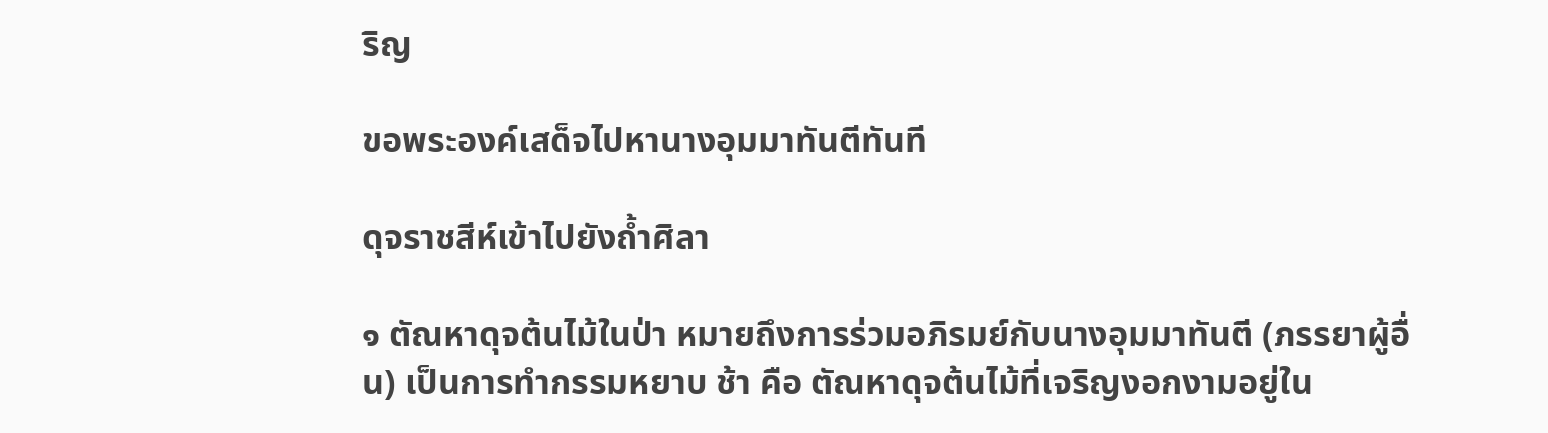ริญ

ขอพระองค์เสด็จไปหานางอุมมาทันตีทันที

ดุจราชสีห์เข้าไปยังถ้ำศิลา

๑ ตัณหาดุจต้นไม้ในป่า หมายถึงการร่วมอภิรมย์กับนางอุมมาทันตี (ภรรยาผู้อื่น) เป็นการทำกรรมหยาบ ช้า คือ ตัณหาดุจต้นไม้ที่เจริญงอกงามอยู่ใน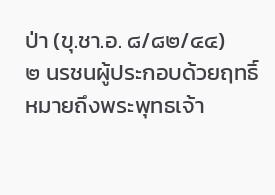ป่า (ขุ.ชา.อ. ๘/๘๒/๔๔)
๒ นรชนผู้ประกอบด้วยฤทธิ์ หมายถึงพระพุทธเจ้า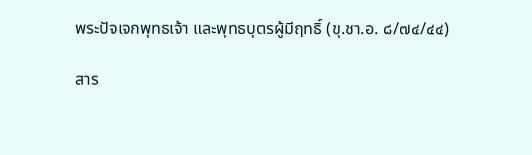พระปัจเจกพุทธเจ้า และพุทธบุตรผู้มีฤทธิ์ (ขุ.ชา.อ. ๘/๗๔/๔๔)

สาร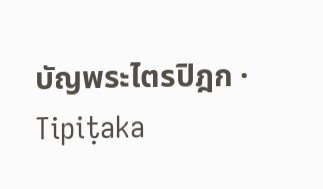บัญพระไตรปิฎก · Tipiṭaka